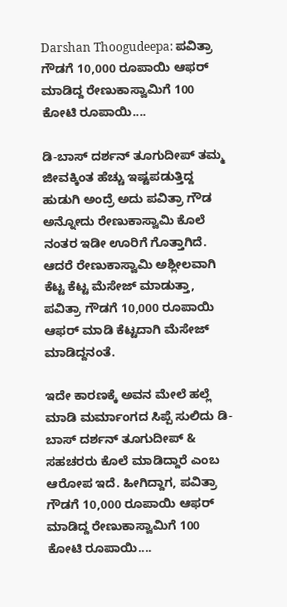Darshan Thoogudeepa: ಪವಿತ್ರಾ ಗೌಡಗೆ 10,000 ರೂಪಾಯಿ ಆಫರ್ ಮಾಡಿದ್ದ ರೇಣುಕಾಸ್ವಾಮಿಗೆ 100 ಕೋಟಿ ರೂಪಾಯಿ....

ಡಿ-ಬಾಸ್ ದರ್ಶನ್ ತೂಗುದೀಪ್ ತಮ್ಮ ಜೀವಕ್ಕಿಂತ ಹೆಚ್ಚು ಇಷ್ಟಪಡುತ್ತಿದ್ದ ಹುಡುಗಿ ಅಂದ್ರೆ ಅದು ಪವಿತ್ರಾ ಗೌಡ ಅನ್ನೋದು ರೇಣುಕಾಸ್ವಾಮಿ ಕೊಲೆ ನಂತರ ಇಡೀ ಊರಿಗೆ ಗೊತ್ತಾಗಿದೆ. ಆದರೆ ರೇಣುಕಾಸ್ವಾಮಿ ಅಶ್ಲೀಲವಾಗಿ ಕೆಟ್ಟ ಕೆಟ್ಟ ಮೆಸೇಜ್ ಮಾಡುತ್ತಾ, ಪವಿತ್ರಾ ಗೌಡಗೆ 10,000 ರೂಪಾಯಿ ಆಫರ್ ಮಾಡಿ ಕೆಟ್ಟದಾಗಿ ಮೆಸೇಜ್ ಮಾಡಿದ್ದನಂತೆ.

ಇದೇ ಕಾರಣಕ್ಕೆ ಅವನ ಮೇಲೆ ಹಲ್ಲೆ ಮಾಡಿ ಮರ್ಮಾಂಗದ ಸಿಪ್ಪೆ ಸುಲಿದು ಡಿ-ಬಾಸ್ ದರ್ಶನ್ ತೂಗುದೀಪ್ & ಸಹಚರರು ಕೊಲೆ ಮಾಡಿದ್ದಾರೆ ಎಂಬ ಆರೋಪ ಇದೆ. ಹೀಗಿದ್ದಾಗ, ಪವಿತ್ರಾ ಗೌಡಗೆ 10,000 ರೂಪಾಯಿ ಆಫರ್ ಮಾಡಿದ್ದ ರೇಣುಕಾಸ್ವಾಮಿಗೆ 100 ಕೋಟಿ ರೂಪಾಯಿ....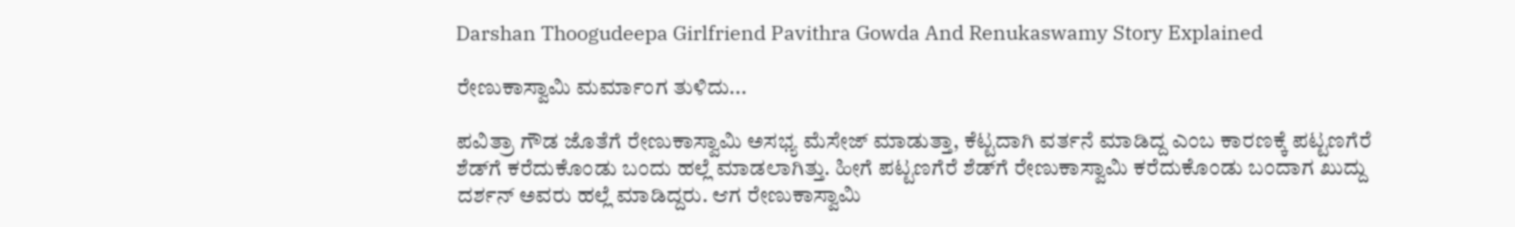Darshan Thoogudeepa Girlfriend Pavithra Gowda And Renukaswamy Story Explained

ರೇಣುಕಾಸ್ವಾಮಿ ಮರ್ಮಾಂಗ ತುಳಿದು...

ಪವಿತ್ರಾ ಗೌಡ ಜೊತೆಗೆ ರೇಣುಕಾಸ್ವಾಮಿ ಅಸಭ್ಯ ಮೆಸೇಜ್ ಮಾಡುತ್ತಾ, ಕೆಟ್ಟದಾಗಿ ವರ್ತನೆ ಮಾಡಿದ್ದ ಎಂಬ ಕಾರಣಕ್ಕೆ ಪಟ್ಟಣಗೆರೆ ಶೆಡ್‌ಗೆ ಕರೆದುಕೊಂಡು ಬಂದು ಹಲ್ಲೆ ಮಾಡಲಾಗಿತ್ತು. ಹೀಗೆ ಪಟ್ಟಣಗೆರೆ ಶೆಡ್‌ಗೆ ರೇಣುಕಾಸ್ವಾಮಿ ಕರೆದುಕೊಂಡು ಬಂದಾಗ ಖುದ್ದು ದರ್ಶನ್ ಅವರು ಹಲ್ಲೆ ಮಾಡಿದ್ದರು. ಆಗ ರೇಣುಕಾಸ್ವಾಮಿ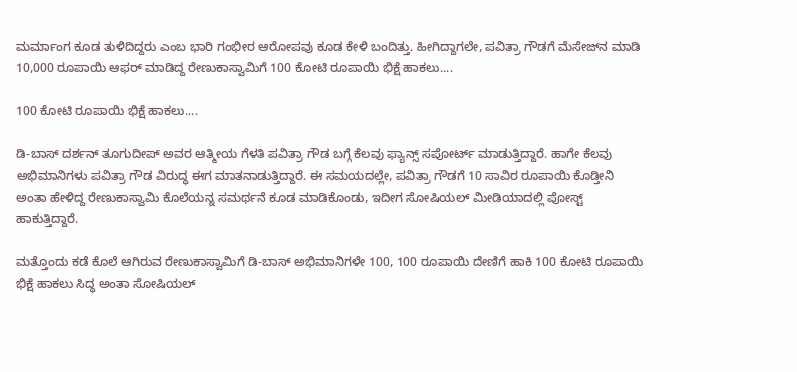ಮರ್ಮಾಂಗ ಕೂಡ ತುಳಿದಿದ್ದರು ಎಂಬ ಭಾರಿ ಗಂಭೀರ ಆರೋಪವು ಕೂಡ ಕೇಳಿ ಬಂದಿತ್ತು. ಹೀಗಿದ್ದಾಗಲೇ, ಪವಿತ್ರಾ ಗೌಡಗೆ ಮೆಸೇಜ್‌ನ ಮಾಡಿ 10,000 ರೂಪಾಯಿ ಆಫರ್ ಮಾಡಿದ್ದ ರೇಣುಕಾಸ್ವಾಮಿಗೆ 100 ಕೋಟಿ ರೂಪಾಯಿ ಭಿಕ್ಷೆ ಹಾಕಲು....

100 ಕೋಟಿ ರೂಪಾಯಿ ಭಿಕ್ಷೆ ಹಾಕಲು....

ಡಿ-ಬಾಸ್ ದರ್ಶನ್ ತೂಗುದೀಪ್ ಅವರ ಆತ್ಮೀಯ ಗೆಳತಿ ಪವಿತ್ರಾ ಗೌಡ ಬಗ್ಗೆ ಕೆಲವು ಫ್ಯಾನ್ಸ್ ಸಪೋರ್ಟ್ ಮಾಡುತ್ತಿದ್ದಾರೆ. ಹಾಗೇ ಕೆಲವು ಅಭಿಮಾನಿಗಳು ಪವಿತ್ರಾ ಗೌಡ ವಿರುದ್ಧ ಈಗ ಮಾತನಾಡುತ್ತಿದ್ದಾರೆ. ಈ ಸಮಯದಲ್ಲೇ, ಪವಿತ್ರಾ ಗೌಡಗೆ 10 ಸಾವಿರ ರೂಪಾಯಿ ಕೊಡ್ತೀನಿ ಅಂತಾ ಹೇಳಿದ್ದ ರೇಣುಕಾಸ್ವಾಮಿ ಕೊಲೆಯನ್ನ ಸಮರ್ಥನೆ ಕೂಡ ಮಾಡಿಕೊಂಡು, ಇದೀಗ ಸೋಷಿಯಲ್ ಮೀಡಿಯಾದಲ್ಲಿ ಪೋಸ್ಟ್ ಹಾಕುತ್ತಿದ್ದಾರೆ.

ಮತ್ತೊಂದು ಕಡೆ ಕೊಲೆ ಆಗಿರುವ ರೇಣುಕಾಸ್ವಾಮಿಗೆ ಡಿ-ಬಾಸ್ ಅಭಿಮಾನಿಗಳೇ 100, 100 ರೂಪಾಯಿ ದೇಣಿಗೆ ಹಾಕಿ 100 ಕೋಟಿ ರೂಪಾಯಿ ಭಿಕ್ಷೆ ಹಾಕಲು ಸಿದ್ಧ ಅಂತಾ ಸೋಷಿಯಲ್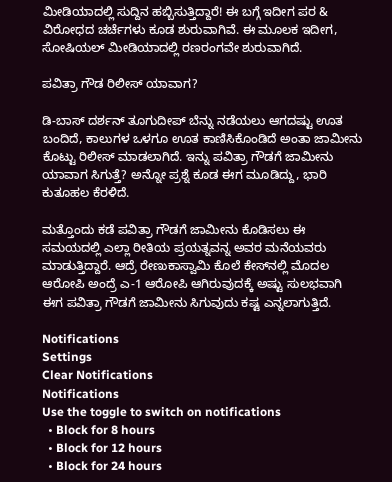ಮೀಡಿಯಾದಲ್ಲಿ ಸುದ್ದಿನ ಹಬ್ಬಿಸುತ್ತಿದ್ದಾರೆ! ಈ ಬಗ್ಗೆ ಇದೀಗ ಪರ & ವಿರೋಧದ ಚರ್ಚೆಗಳು ಕೂಡ ಶುರುವಾಗಿವೆ. ಈ ಮೂಲಕ ಇದೀಗ, ಸೋಷಿಯಲ್ ಮೀಡಿಯಾದಲ್ಲಿ ರಣರಂಗವೇ ಶುರುವಾಗಿದೆ.

ಪವಿತ್ರಾ ಗೌಡ ರಿಲೀಸ್ ಯಾವಾಗ?

ಡಿ-ಬಾಸ್ ದರ್ಶನ್ ತೂಗುದೀಪ್ ಬೆನ್ನು ನಡೆಯಲು ಆಗದಷ್ಟು ಊತ ಬಂದಿದೆ, ಕಾಲುಗಳ ಒಳಗೂ ಊತ ಕಾಣಿಸಿಕೊಂಡಿದೆ ಅಂತಾ ಜಾಮೀನು ಕೊಟ್ಟು ರಿಲೀಸ್ ಮಾಡಲಾಗಿದೆ. ಇನ್ನು ಪವಿತ್ರಾ ಗೌಡಗೆ ಜಾಮೀನು ಯಾವಾಗ ಸಿಗುತ್ತೆ? ಅನ್ನೋ ಪ್ರಶ್ನೆ ಕೂಡ ಈಗ ಮೂಡಿದ್ದು, ಭಾರಿ ಕುತೂಹಲ ಕೆರಳಿದೆ.

ಮತ್ತೊಂದು ಕಡೆ ಪವಿತ್ರಾ ಗೌಡಗೆ ಜಾಮೀನು ಕೊಡಿಸಲು ಈ ಸಮಯದಲ್ಲಿ ಎಲ್ಲಾ ರೀತಿಯ ಪ್ರಯತ್ನವನ್ನ ಅವರ ಮನೆಯವರು ಮಾಡುತ್ತಿದ್ದಾರೆ. ಆದ್ರೆ ರೇಣುಕಾಸ್ವಾಮಿ ಕೊಲೆ ಕೇಸ್‌ನಲ್ಲಿ ಮೊದಲ ಆರೋಪಿ ಅಂದ್ರೆ ಎ-1 ಆರೋಪಿ ಆಗಿರುವುದಕ್ಕೆ ಅಷ್ಟು ಸುಲಭವಾಗಿ ಈಗ ಪವಿತ್ರಾ ಗೌಡಗೆ ಜಾಮೀನು ಸಿಗುವುದು ಕಷ್ಟ ಎನ್ನಲಾಗುತ್ತಿದೆ.

Notifications
Settings
Clear Notifications
Notifications
Use the toggle to switch on notifications
  • Block for 8 hours
  • Block for 12 hours
  • Block for 24 hours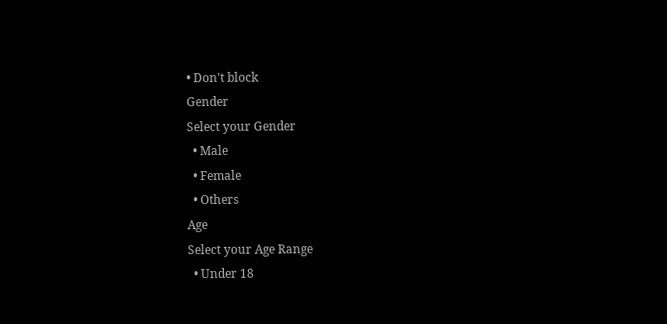• Don't block
Gender
Select your Gender
  • Male
  • Female
  • Others
Age
Select your Age Range
  • Under 18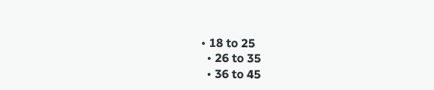• 18 to 25
  • 26 to 35
  • 36 to 45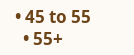• 45 to 55
  • 55+